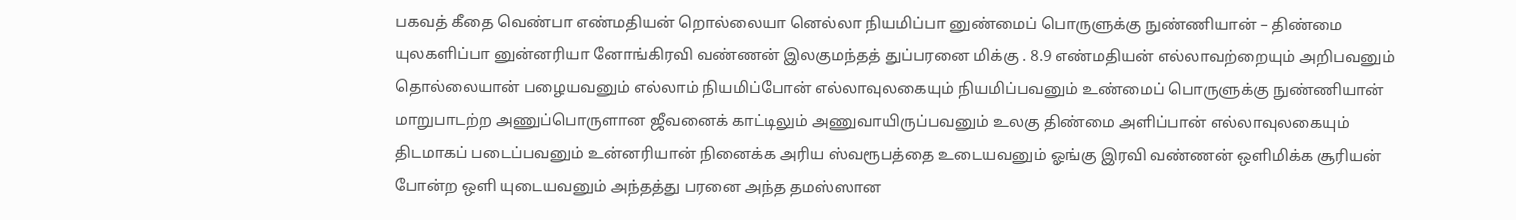பகவத் கீதை வெண்பா எண்மதியன் றொல்லையா னெல்லா நியமிப்பா னுண்மைப் பொருளுக்கு நுண்ணியான் – திண்மை யுலகளிப்பா னுன்னரியா னோங்கிரவி வண்ணன் இலகுமந்தத் துப்பரனை மிக்கு . 8.9 எண்மதியன் எல்லாவற்றையும் அறிபவனும் தொல்லையான் பழையவனும் எல்லாம் நியமிப்போன் எல்லாவுலகையும் நியமிப்பவனும் உண்மைப் பொருளுக்கு நுண்ணியான் மாறுபாடற்ற அணுப்பொருளான ஜீவனைக் காட்டிலும் அணுவாயிருப்பவனும் உலகு திண்மை அளிப்பான் எல்லாவுலகையும் திடமாகப் படைப்பவனும் உன்னரியான் நினைக்க அரிய ஸ்வரூபத்தை உடையவனும் ஓங்கு இரவி வண்ணன் ஒளிமிக்க சூரியன் போன்ற ஒளி யுடையவனும் அந்தத்து பரனை அந்த தமஸ்ஸான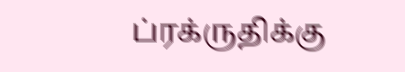ப்ரக்ருதிக்கு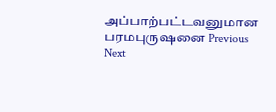அப்பாற்பட்டவனுமான பரமபுருஷனை Previous Next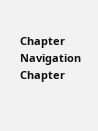Chapter Navigation Chapter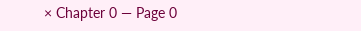× Chapter 0 — Page 0